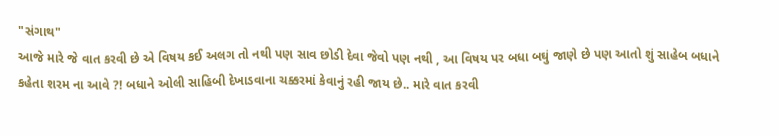"સંગાથ"
આજે મારે જે વાત કરવી છે એ વિષય કઈ અલગ તો નથી પણ સાવ છોડી દેવા જેવો પણ નથી , આ વિષય પર બધા બઘું જાણે છે પણ આતો શું સાહેબ બધાને કહેતા શરમ ના આવે ?! બધાને ઓલી સાહિબી દેખાડવાના ચક્કરમાં કેવાનું રહી જાય છે.. મારે વાત કરવી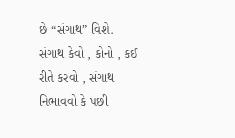છે “સંગાથ” વિશે. સંગાથ કેવો , કોનો , કઈ રીતે કરવો , સંગાથ નિભાવવો કે પછી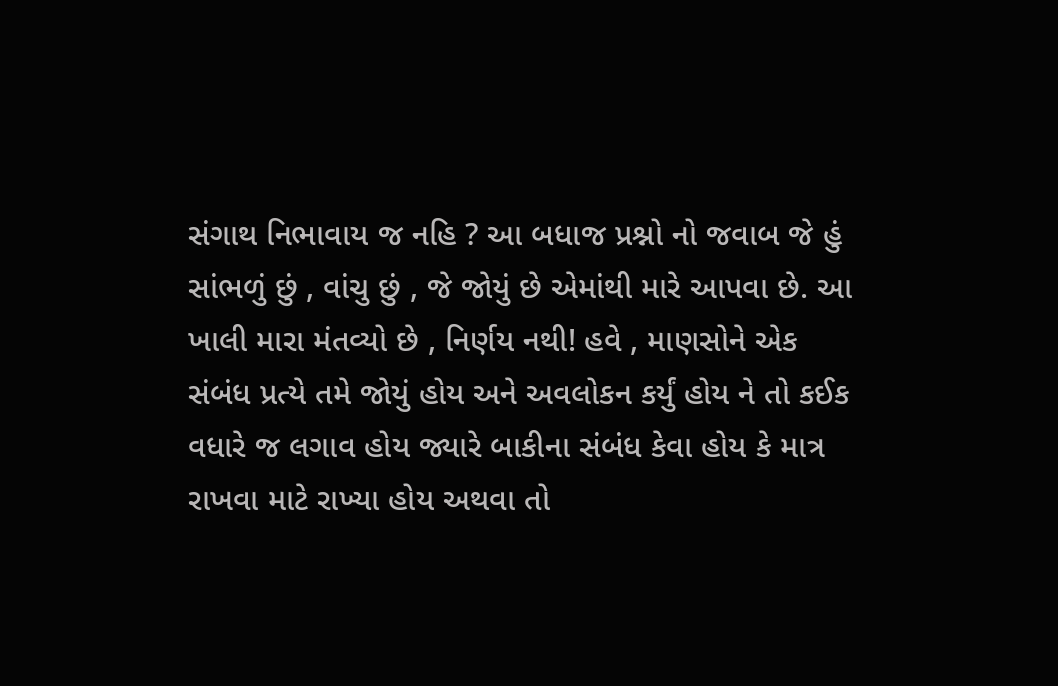સંગાથ નિભાવાય જ નહિ ? આ બધાજ પ્રશ્નો નો જવાબ જે હું સાંભળું છું , વાંચુ છું , જે જોયું છે એમાંથી મારે આપવા છે. આ ખાલી મારા મંતવ્યો છે , નિર્ણય નથી! હવે , માણસોને એક સંબંધ પ્રત્યે તમે જોયું હોય અને અવલોકન કર્યું હોય ને તો કઈક વધારે જ લગાવ હોય જ્યારે બાકીના સંબંધ કેવા હોય કે માત્ર રાખવા માટે રાખ્યા હોય અથવા તો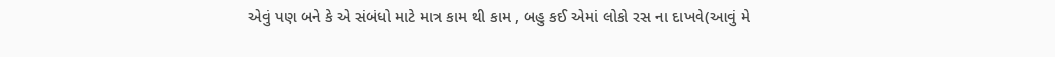એવું પણ બને કે એ સંબંધો માટે માત્ર કામ થી કામ , બહુ કઈ એમાં લોકો રસ ના દાખવે(આવું મે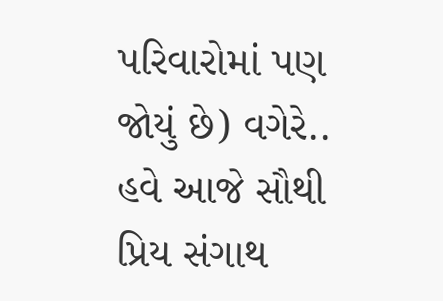પરિવારોમાં પણ જોયું છે) વગેરે.. હવે આજે સૌથી પ્રિય સંગાથ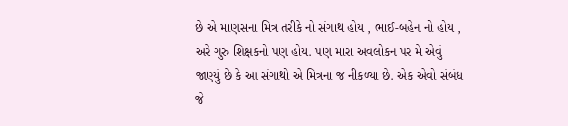છે એ માણસના મિત્ર તરીકે નો સંગાથ હોય , ભાઈ-બહેન નો હોય , અરે ગુરુ શિક્ષકનો પણ હોય. પણ મારા અવલોકન પર મે એવું જાણ્યું છે કે આ સંગાથો એ મિત્રના જ નીકળ્યા છે. એક એવો સંબંધ જે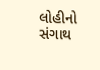લોહીનો સંગાથ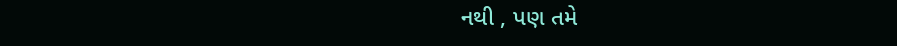નથી , પણ તમે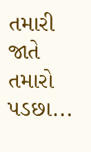તમારી જાતે તમારો પડછા...